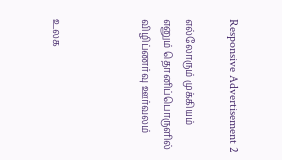Responsive Advertisement 2

எல்லோரும் முக்கியம் எனும் தொனிப்பொருளில் விழிப்ணர்வு ஊர்வலம்



உலக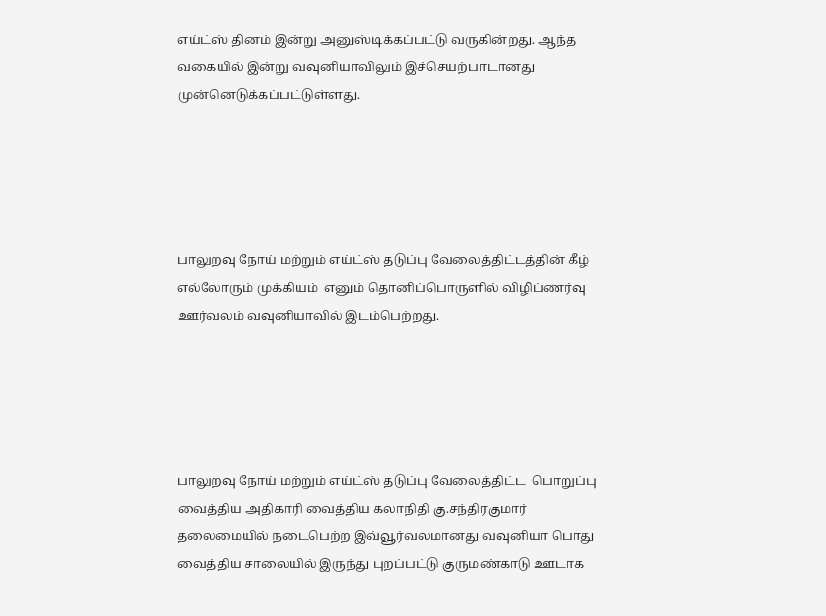எய்ட்ஸ் தினம் இன்று அனுஸ்டிக்கப்பட்டு வருகின்றது. ஆந்த வகையில் இன்று வவுனியாவிலும் இச்செயற்பாடானது முன்னெடுக்கப்பட்டுள்ளது.





பாலுறவு நோய் மற்றும் எய்ட்ஸ் தடுப்பு வேலைத்திட்டத்தின் கீழ் எல்லோரும் முக்கியம்  எனும் தொனிப்பொருளில் விழிப்ணர்வு ஊர்வலம் வவுனியாவில் இடம்பெற்றது.





பாலுறவு நோய் மற்றும் எய்ட்ஸ் தடுப்பு வேலைத்திட்ட  பொறுப்பு வைத்திய அதிகாரி வைத்திய கலாநிதி கு.சந்திரகுமார் தலைமையில் நடைபெற்ற இவ்வூர்வலமானது வவுனியா பொது வைத்திய சாலையில் இருந்து புறப்பட்டு குருமண்காடு ஊடாக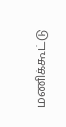மணிக்கூட்டு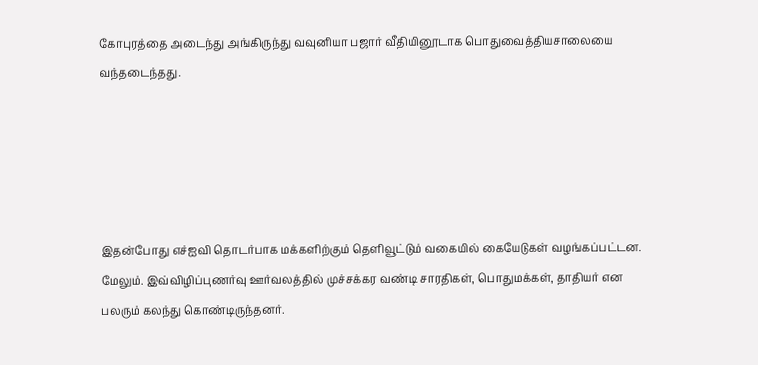கோபுரத்தை அடைந்து அங்கிருந்து வவுனியா பஜார் வீதியினூடாக பொதுவைத்தியசாலையை வந்தடைந்தது.





இதன்போது எச்ஐவி தொடர்பாக மக்களிற்கும் தெளிவூட்டும் வகையில் கையேடுகள் வழங்கப்பட்டன. மேலும். இவ்விழிப்புணர்வு ஊர்வலத்தில் முச்சக்கர வண்டி சாரதிகள், பொதுமக்கள், தாதியர் என பலரும் கலந்து கொண்டிருந்தனர்.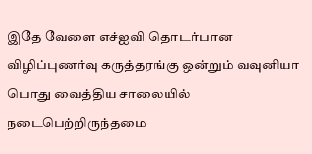இதே வேளை எச்ஐவி தொடர்பான விழிப்புணர்வு கருத்தரங்கு ஒன்றும் வவுனியா பொது வைத்திய சாலையில் நடைபெற்றிருந்தமை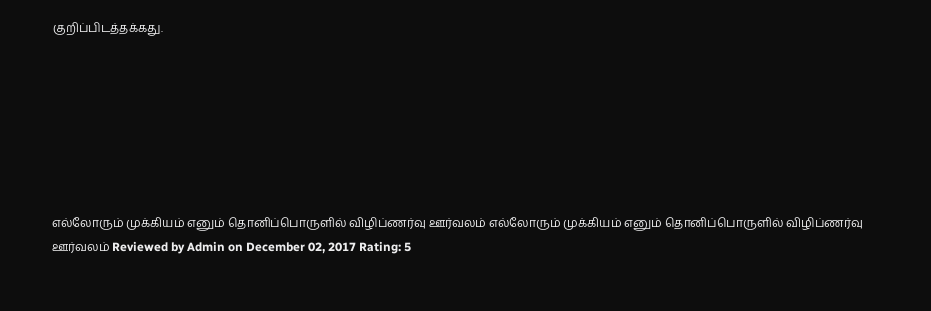குறிப்பிடத்தக்கது.







எல்லோரும் முக்கியம் எனும் தொனிப்பொருளில் விழிப்ணர்வு ஊர்வலம் எல்லோரும் முக்கியம் எனும் தொனிப்பொருளில் விழிப்ணர்வு ஊர்வலம் Reviewed by Admin on December 02, 2017 Rating: 5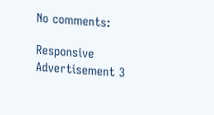No comments:

Responsive Advertisement 3